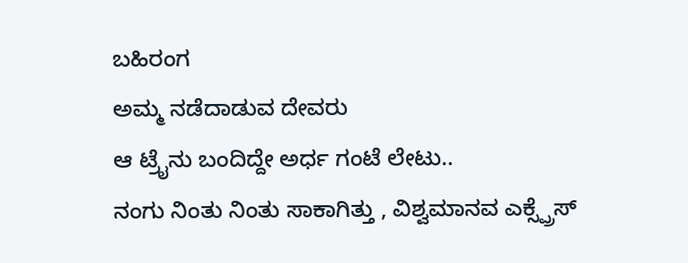ಬಹಿರಂಗ
ಅಮ್ಮ ನಡೆದಾಡುವ ದೇವರು
ಆ ಟ್ರೈನು ಬಂದಿದ್ದೇ ಅರ್ಧ ಗಂಟೆ ಲೇಟು..
ನಂಗು ನಿಂತು ನಿಂತು ಸಾಕಾಗಿತ್ತು , ವಿಶ್ವಮಾನವ ಎಕ್ಸ್ಪ್ರೆಸ್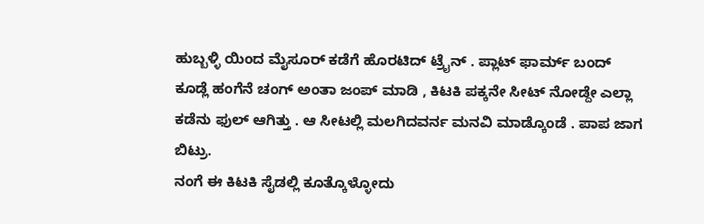ಹುಬ್ಬಳ್ಳಿ ಯಿಂದ ಮೈಸೂರ್ ಕಡೆಗೆ ಹೊರಟಿದ್ ಟ್ರೈನ್ . ಪ್ಲಾಟ್ ಫಾರ್ಮ್ ಬಂದ್ ಕೂಡ್ಲೆ ಹಂಗೆನೆ ಚಂಗ್ ಅಂತಾ ಜಂಪ್ ಮಾಡಿ , ಕಿಟಕಿ ಪಕ್ಕನೇ ಸೀಟ್ ನೋಡ್ದೇ ಎಲ್ಲಾ ಕಡೆನು ಫುಲ್ ಆಗಿತ್ತು . ಆ ಸೀಟಲ್ಲಿ ಮಲಗಿದವರ್ನ ಮನವಿ ಮಾಡ್ಕೊಂಡೆ . ಪಾಪ ಜಾಗ ಬಿಟ್ರು.
ನಂಗೆ ಈ ಕಿಟಕಿ ಸೈಡಲ್ಲಿ ಕೂತ್ಕೊಳ್ಳೋದು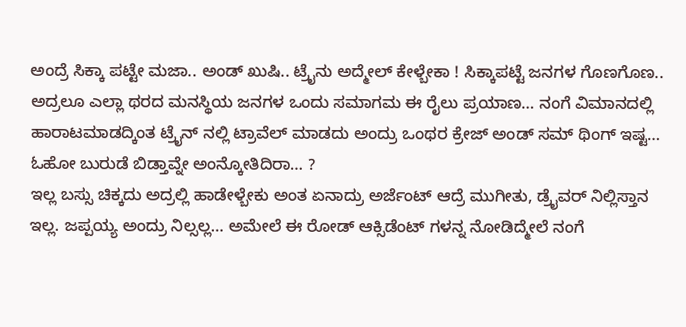ಅಂದ್ರೆ ಸಿಕ್ಕಾ ಪಟ್ಟೇ ಮಜಾ.. ಅಂಡ್ ಖುಷಿ.. ಟ್ರೈನು ಅದ್ಮೇಲ್ ಕೇಳ್ಬೇಕಾ ! ಸಿಕ್ಕಾಪಟ್ಟೆ ಜನಗಳ ಗೊಣಗೊಣ.. ಅದ್ರಲೂ ಎಲ್ಲಾ ಥರದ ಮನಸ್ಥಿಯ ಜನಗಳ ಒಂದು ಸಮಾಗಮ ಈ ರೈಲು ಪ್ರಯಾಣ… ನಂಗೆ ವಿಮಾನದಲ್ಲಿ ಹಾರಾಟಮಾಡದ್ಕಿಂತ ಟ್ರೈನ್ ನಲ್ಲಿ ಟ್ರಾವೆಲ್ ಮಾಡದು ಅಂದ್ರು ಒಂಥರ ಕ್ರೇಜ್ ಅಂಡ್ ಸಮ್ ಥಿಂಗ್ ಇಷ್ಟ… ಓಹೋ ಬುರುಡೆ ಬಿಡ್ತಾವ್ನೇ ಅಂನ್ಕೋತಿದಿರಾ… ?
ಇಲ್ಲ ಬಸ್ಸು ಚಿಕ್ಕದು ಅದ್ರಲ್ಲಿ ಹಾಡೇಳ್ಬೇಕು ಅಂತ ಏನಾದ್ರು ಅರ್ಜೆಂಟ್ ಆದ್ರೆ ಮುಗೀತು, ಡ್ರೈವರ್ ನಿಲ್ಲಿಸ್ತಾನ ಇಲ್ಲ. ಜಪ್ಪಯ್ಯ ಅಂದ್ರು ನಿಲ್ಸಲ್ಲ… ಅಮೇಲೆ ಈ ರೋಡ್ ಆಕ್ಸಿಡೆಂಟ್ ಗಳನ್ನ ನೋಡಿದ್ಮೇಲೆ ನಂಗೆ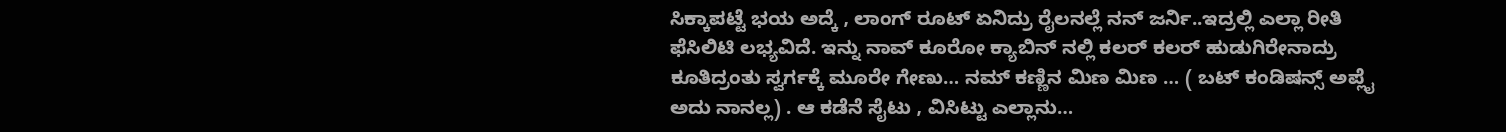ಸಿಕ್ಕಾಪಟ್ಟೆ ಭಯ ಅದ್ಕೆ , ಲಾಂಗ್ ರೂಟ್ ಏನಿದ್ರು ರೈಲನಲ್ಲೆ ನನ್ ಜರ್ನಿ..ಇದ್ರಲ್ಲಿ ಎಲ್ಲಾ ರೀತಿ ಫೆಸಿಲಿಟಿ ಲಭ್ಯವಿದೆ. ಇನ್ನು ನಾವ್ ಕೂರೋ ಕ್ಯಾಬಿನ್ ನಲ್ಲಿ ಕಲರ್ ಕಲರ್ ಹುಡುಗಿರೇನಾದ್ರು ಕೂತಿದ್ರಂತು ಸ್ವರ್ಗಕ್ಕೆ ಮೂರೇ ಗೇಣು… ನಮ್ ಕಣ್ಣಿನ ಮಿಣ ಮಿಣ … ( ಬಟ್ ಕಂಡಿಷನ್ಸ್ ಅಪ್ಲೈ ಅದು ನಾನಲ್ಲ) . ಆ ಕಡೆನೆ ಸೈಟು , ವಿಸಿಟ್ಟು ಎಲ್ಲಾನು…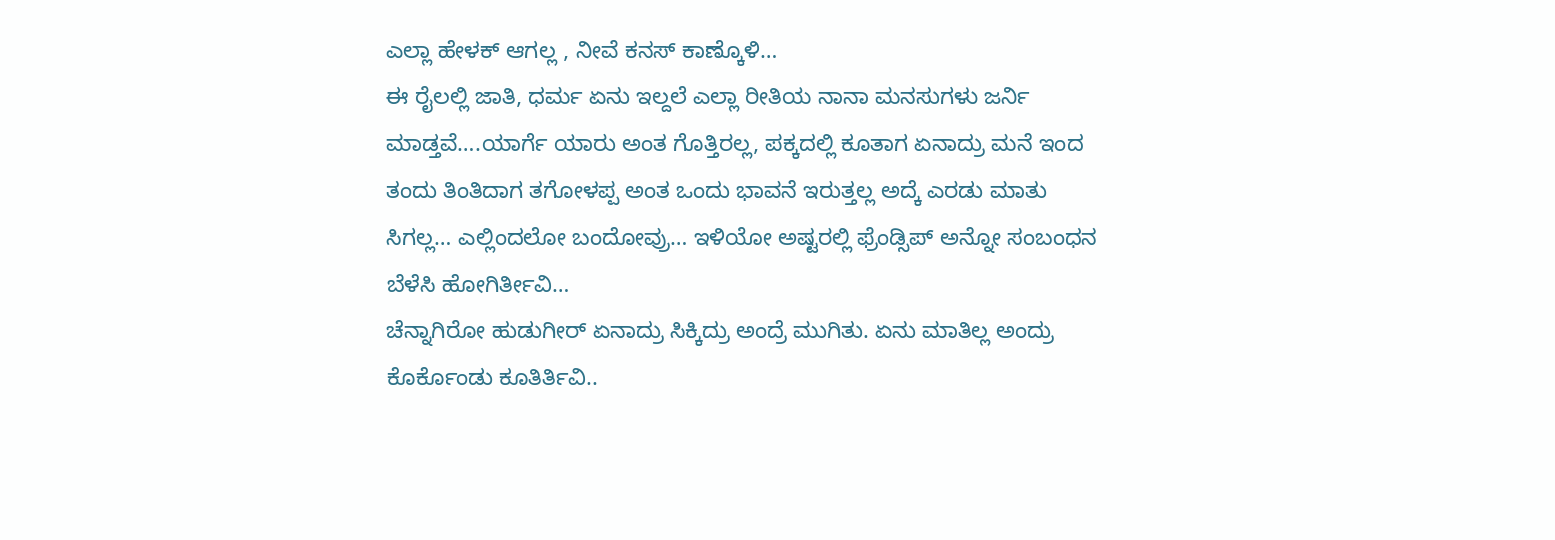ಎಲ್ಲಾ ಹೇಳಕ್ ಆಗಲ್ಲ , ನೀವೆ ಕನಸ್ ಕಾಣ್ಕೊಳಿ…
ಈ ರೈಲಲ್ಲಿ ಜಾತಿ, ಧರ್ಮ ಏನು ಇಲ್ದಲೆ ಎಲ್ಲಾ ರೀತಿಯ ನಾನಾ ಮನಸುಗಳು ಜರ್ನಿ ಮಾಡ್ತವೆ….ಯಾರ್ಗೆ ಯಾರು ಅಂತ ಗೊತ್ತಿರಲ್ಲ, ಪಕ್ಕದಲ್ಲಿ ಕೂತಾಗ ಏನಾದ್ರು ಮನೆ ಇಂದ ತಂದು ತಿಂತಿದಾಗ ತಗೋಳಪ್ಪ ಅಂತ ಒಂದು ಭಾವನೆ ಇರುತ್ತಲ್ಲ ಅದ್ಕೆ ಎರಡು ಮಾತು ಸಿಗಲ್ಲ… ಎಲ್ಲಿಂದಲೋ ಬಂದೋವ್ರು… ಇಳಿಯೋ ಅಷ್ಟರಲ್ಲಿ ಫ್ರೆಂಡ್ಸಿಪ್ ಅನ್ನೋ ಸಂಬಂಧನ ಬೆಳೆಸಿ ಹೋಗಿರ್ತೀವಿ…
ಚೆನ್ನಾಗಿರೋ ಹುಡುಗೀರ್ ಏನಾದ್ರು ಸಿಕ್ಕಿದ್ರು ಅಂದ್ರೆ ಮುಗಿತು. ಏನು ಮಾತಿಲ್ಲ ಅಂದ್ರು ಕೊರ್ಕೊಂಡು ಕೂತಿರ್ತಿವಿ..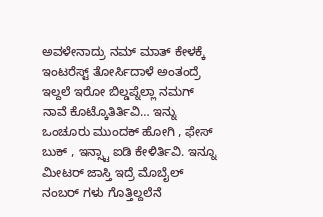ಅವಳೇನಾದ್ರು ನಮ್ ಮಾತ್ ಕೇಳಕ್ಕೆ ಇಂಟರೆಸ್ಟ್ ತೋರ್ಸಿದಾಳೆ ಅಂತಂದ್ರೆ ಇಲ್ದಲೆ ಇರೋ ಬಿಲ್ಡಪ್ನೆಲ್ಲಾ ನಮಗ್ ನಾವೆ ಕೊಟ್ಕೊತಿರ್ತಿವಿ… ಇನ್ನು ಒಂಚೂರು ಮುಂದಕ್ ಹೋಗಿ , ಫೇಸ್ ಬುಕ್ , ಇನ್ಸ್ಟಾ ಐಡಿ ಕೇಳಿರ್ತಿವಿ. ಇನ್ನೂ ಮೀಟರ್ ಜಾಸ್ತಿ ಇದ್ರೆ ಮೊಬೈಲ್ ನಂಬರ್ ಗಳು ಗೊತ್ತಿಲ್ದಲೆನೆ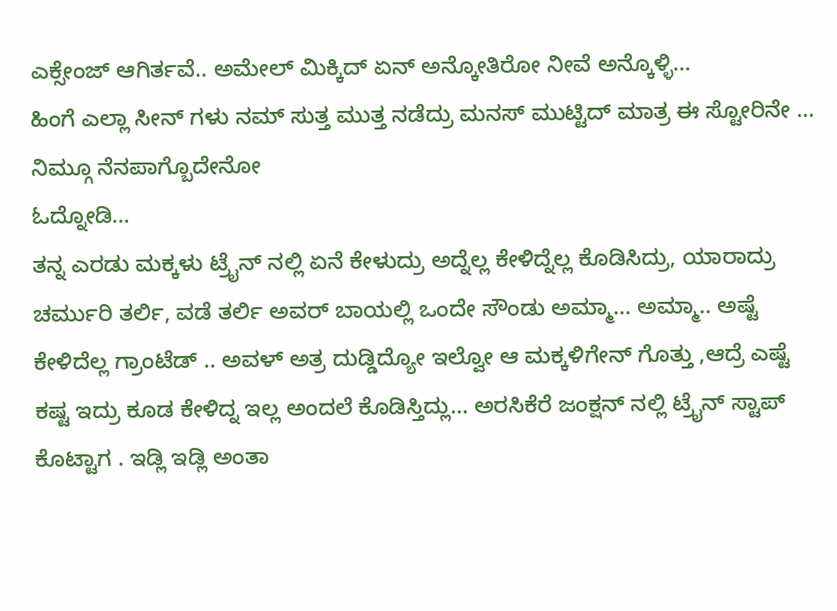ಎಕ್ಸೇಂಜ್ ಆಗಿರ್ತವೆ.. ಅಮೇಲ್ ಮಿಕ್ಕಿದ್ ಏನ್ ಅನ್ಕೋತಿರೋ ನೀವೆ ಅನ್ಕೊಳ್ಳಿ…
ಹಿಂಗೆ ಎಲ್ಲಾ ಸೀನ್ ಗಳು ನಮ್ ಸುತ್ತ ಮುತ್ತ ನಡೆದ್ರು ಮನಸ್ ಮುಟ್ಟಿದ್ ಮಾತ್ರ ಈ ಸ್ಟೋರಿನೇ … ನಿಮ್ಗೂ ನೆನಪಾಗ್ಬೊದೇನೋ
ಓದ್ನೋಡಿ…
ತನ್ನ ಎರಡು ಮಕ್ಕಳು ಟ್ರೈನ್ ನಲ್ಲಿ ಏನೆ ಕೇಳುದ್ರು ಅದ್ನೆಲ್ಲ ಕೇಳಿದ್ನೆಲ್ಲ ಕೊಡಿಸಿದ್ರು, ಯಾರಾದ್ರು ಚರ್ಮುರಿ ತರ್ಲಿ, ವಡೆ ತರ್ಲಿ ಅವರ್ ಬಾಯಲ್ಲಿ ಒಂದೇ ಸೌಂಡು ಅಮ್ಮಾ… ಅಮ್ಮಾ.. ಅಷ್ಟೆ ಕೇಳಿದೆಲ್ಲ ಗ್ರಾಂಟೆಡ್ .. ಅವಳ್ ಅತ್ರ ದುಡ್ಡಿದ್ಯೋ ಇಲ್ವೋ ಆ ಮಕ್ಕಳಿಗೇನ್ ಗೊತ್ತು ,ಆದ್ರೆ ಎಷ್ಟೆ ಕಷ್ಟ ಇದ್ರು ಕೂಡ ಕೇಳಿದ್ನ ಇಲ್ಲ ಅಂದಲೆ ಕೊಡಿಸ್ತಿದ್ಲು… ಅರಸಿಕೆರೆ ಜಂಕ್ಷನ್ ನಲ್ಲಿ ಟ್ರೈನ್ ಸ್ಟಾಪ್ ಕೊಟ್ಟಾಗ . ಇಡ್ಲಿ ಇಡ್ಲಿ ಅಂತಾ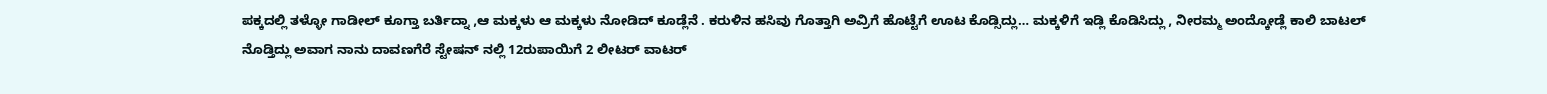ಪಕ್ಕದಲ್ಲಿ ತಳ್ಳೋ ಗಾಡೀಲ್ ಕೂಗ್ತಾ ಬರ್ತಿದ್ನಾ ,ಆ ಮಕ್ಕಳು ಆ ಮಕ್ಕಳು ನೋಡಿದ್ ಕೂಡ್ಲೆನೆ . ಕರುಳಿನ ಹಸಿವು ಗೊತ್ತಾಗಿ ಅವ್ರಿಗೆ ಹೊಟ್ಟೆಗೆ ಊಟ ಕೊಡ್ಸಿದ್ಲು… ಮಕ್ಕಳಿಗೆ ಇಡ್ಲಿ ಕೊಡಿಸಿದ್ಲು , ನೀರಮ್ಮ ಅಂದ್ಕೋಡ್ಲೆ ಕಾಲಿ ಬಾಟಲ್ ನೊಡ್ತಿದ್ಲು ಅವಾಗ ನಾನು ದಾವಣಗೆರೆ ಸ್ಟೇಷನ್ ನಲ್ಲಿ 12ರುಪಾಯಿಗೆ 2 ಲೀಟರ್ ವಾಟರ್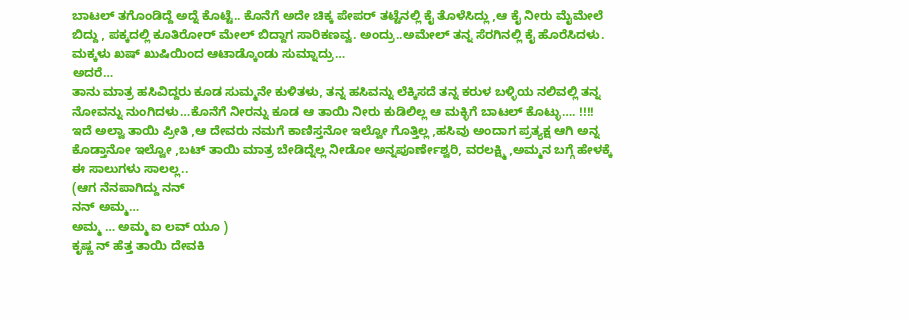ಬಾಟಲ್ ತಗೊಂಡಿದ್ದೆ ಅದ್ನೆ ಕೊಟ್ಟೆ.. ಕೊನೆಗೆ ಅದೇ ಚಿಕ್ಕ ಪೇಪರ್ ತಟ್ಟೆನಲ್ಲಿ ಕೈ ತೊಳೆಸಿದ್ಲು ,ಆ ಕೈ ನೀರು ಮೈಮೇಲೆ ಬಿದ್ದು , ಪಕ್ಕದಲ್ಲಿ ಕೂತಿರೋರ್ ಮೇಲ್ ಬಿದ್ದಾಗ ಸಾರಿಕಣವ್ವ. ಅಂದ್ರು..ಅಮೇಲ್ ತನ್ನ ಸೆರಗಿನಲ್ಲಿ ಕೈ ಹೊರೆಸಿದಳು. ಮಕ್ಕಳು ಖಷ್ ಖುಷಿಯಿಂದ ಆಟಾಡ್ಕೊಂಡು ಸುಮ್ನಾದ್ರು…
ಅದರೆ…
ತಾನು ಮಾತ್ರ ಹಸಿವಿದ್ದರು ಕೂಡ ಸುಮ್ಮನೇ ಕುಳಿತಳು, ತನ್ನ ಹಸಿವನ್ನು ಲೆಕ್ಕಿಸದೆ ತನ್ನ ಕರುಳ ಬಳ್ಳಿಯ ನಲಿವಲ್ಲಿ ತನ್ನ ನೋವನ್ನು ನುಂಗಿದಳು…ಕೊನೆಗೆ ನೀರನ್ನು ಕೂಡ ಆ ತಾಯಿ ನೀರು ಕುಡಿಲಿಲ್ಲ ಆ ಮಕ್ಳಿಗೆ ಬಾಟಲ್ ಕೊಟ್ಳು…. !!!!
ಇದೆ ಅಲ್ವಾ ತಾಯಿ ಪ್ರೀತಿ ,ಆ ದೇವರು ನಮಗೆ ಕಾಣಿಸ್ತನೋ ಇಲ್ವೋ ಗೊತ್ತಿಲ್ಲ ,ಹಸಿವು ಅಂದಾಗ ಪ್ರತ್ಯಕ್ಷ ಆಗಿ ಅನ್ನ ಕೊಡ್ತಾನೋ ಇಲ್ವೋ ,ಬಟ್ ತಾಯಿ ಮಾತ್ರ ಬೇಡಿದ್ನೆಲ್ಲ ನೀಡೋ ಅನ್ನಪೂರ್ಣೇಶ್ವರಿ, ವರಲಕ್ಷ್ಮಿ ,ಅಮ್ಮನ ಬಗ್ಗೆ ಹೇಳಕ್ಕೆ ಈ ಸಾಲುಗಳು ಸಾಲಲ್ಲ..
(ಆಗ ನೆನಪಾಗಿದ್ದು ನನ್
ನನ್ ಅಮ್ಮ…
ಅಮ್ಮ … ಅಮ್ಮ ಐ ಲವ್ ಯೂ )
ಕೃಷ್ಣ ನ್ ಹೆತ್ತ ತಾಯಿ ದೇವಕಿ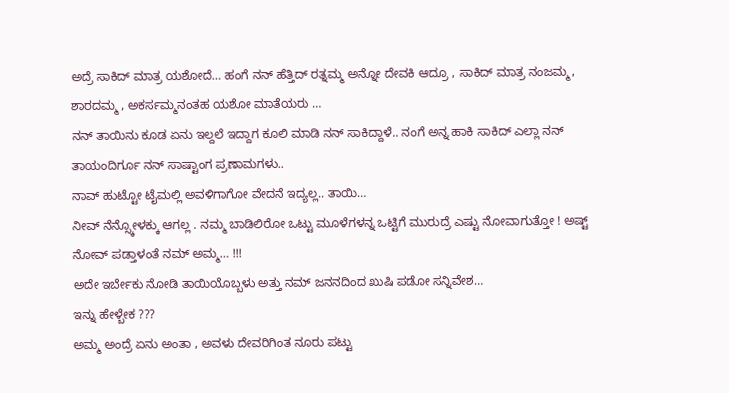ಅದ್ರೆ ಸಾಕಿದ್ ಮಾತ್ರ ಯಶೋದೆ… ಹಂಗೆ ನನ್ ಹೆತ್ತಿದ್ ರತ್ನಮ್ಮ ಅನ್ನೋ ದೇವಕಿ ಆದ್ರೂ , ಸಾಕಿದ್ ಮಾತ್ರ ನಂಜಮ್ಮ, ಶಾರದಮ್ಮ , ಅಕರ್ಸಮ್ಮನಂತಹ ಯಶೋ ಮಾತೆಯರು …
ನನ್ ತಾಯಿನು ಕೂಡ ಏನು ಇಲ್ದಲೆ ಇದ್ದಾಗ ಕೂಲಿ ಮಾಡಿ ನನ್ ಸಾಕಿದ್ದಾಳೆ.. ನಂಗೆ ಅನ್ನ ಹಾಕಿ ಸಾಕಿದ್ ಎಲ್ಲಾ ನನ್ ತಾಯಂದಿರ್ಗೂ ನನ್ ಸಾಷ್ಟಾಂಗ ಪ್ರಣಾಮಗಳು..
ನಾವ್ ಹುಟ್ಟೋ ಟೈಮಲ್ಲಿ ಅವಳಿಗಾಗೋ ವೇದನೆ ಇದ್ಯಲ್ಲ.. ತಾಯಿ…
ನೀವ್ ನೆನ್ಸ್ಕೋಳಕ್ಕು ಆಗಲ್ಲ . ನಮ್ಮ ಬಾಡಿಲಿರೋ ಒಟ್ಟು ಮೂಳೆಗಳನ್ನ ಒಟ್ಟಿಗೆ ಮುರುದ್ರೆ ಎಷ್ಟು ನೋವಾಗುತ್ತೋ ! ಅಷ್ಟ್ ನೋವ್ ಪಡ್ತಾಳಂತೆ ನಮ್ ಅಮ್ಮ… !!!
ಅದೇ ಇರ್ಬೇಕು ನೋಡಿ ತಾಯಿಯೊಬ್ಬಳು ಅತ್ತು ನಮ್ ಜನನದಿಂದ ಖುಷಿ ಪಡೋ ಸನ್ನಿವೇಶ…
ಇನ್ನು ಹೇಳ್ಬೇಕ ???
ಅಮ್ಮ ಅಂದ್ರೆ ಏನು ಅಂತಾ , ಅವಳು ದೇವರಿಗಿಂತ ನೂರು ಪಟ್ಟು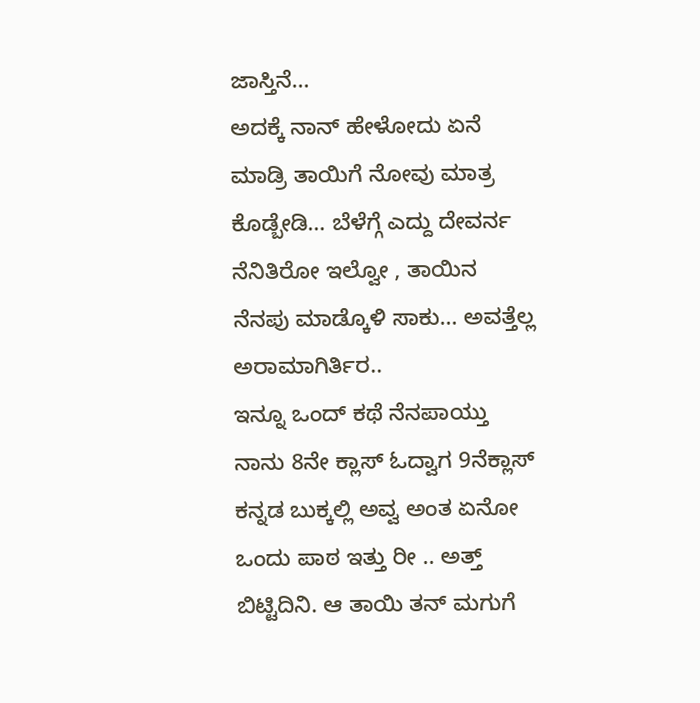ಜಾಸ್ತಿನೆ…
ಅದಕ್ಕೆ ನಾನ್ ಹೇಳೋದು ಏನೆ ಮಾಡ್ರಿ ತಾಯಿಗೆ ನೋವು ಮಾತ್ರ ಕೊಡ್ಬೇಡಿ… ಬೆಳೆಗ್ಗೆ ಎದ್ದು ದೇವರ್ನ ನೆನಿತಿರೋ ಇಲ್ವೋ , ತಾಯಿನ ನೆನಪು ಮಾಡ್ಕೊಳಿ ಸಾಕು… ಅವತ್ತೆಲ್ಲ ಅರಾಮಾಗಿರ್ತಿರ..
ಇನ್ನೂ ಒಂದ್ ಕಥೆ ನೆನಪಾಯ್ತು ನಾನು 8ನೇ ಕ್ಲಾಸ್ ಓದ್ವಾಗ 9ನೆಕ್ಲಾಸ್ ಕನ್ನಡ ಬುಕ್ಕಲ್ಲಿ ಅವ್ವ ಅಂತ ಏನೋ ಒಂದು ಪಾಠ ಇತ್ತು ರೀ .. ಅತ್ತ್ ಬಿಟ್ಟಿದಿನಿ. ಆ ತಾಯಿ ತನ್ ಮಗುಗೆ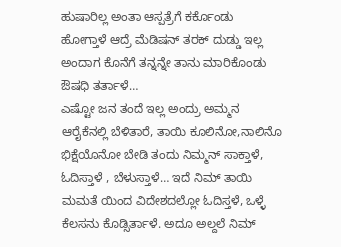ಹುಷಾರಿಲ್ಲ ಅಂತಾ ಆಸ್ಪತ್ರೆಗೆ ಕರ್ಕೊಂಡು ಹೋಗ್ತಾಳೆ ಆದ್ರೆ ಮೆಡಿಷನ್ ತರಕ್ ದುಡ್ಡು ಇಲ್ಲ ಅಂದಾಗ ಕೊನೆಗೆ ತನ್ನನ್ನೇ ತಾನು ಮಾರಿಕೊಂಡು ಔಷಧಿ ತರ್ತಾಳೆ…
ಎಷ್ಟೋ ಜನ ತಂದೆ ಇಲ್ಲ ಅಂದ್ರು ಅಮ್ಮನ ಆರೈಕೆನಲ್ಲಿ ಬೆಳಿತಾರೆ, ತಾಯಿ ಕೂಲಿನೋ,ನಾಲಿನೊ ಭಿಕ್ಷೆಯೊನೋ ಬೇಡಿ ತಂದು ನಿಮ್ಮನ್ ಸಾಕ್ತಾಳೆ, ಓದಿಸ್ತಾಳೆ , ಬೆಳುಸ್ತಾಳೆ… ಇದೆ ನಿಮ್ ತಾಯಿ ಮಮತೆ ಯಿಂದ ವಿದೇಶದಲ್ಲೋ ಓದಿಸ್ತಳೆ, ಒಳ್ಳೆ ಕೆಲಸನು ಕೊಡ್ಸಿರ್ತಾಳೆ. ಅದೂ ಅಲ್ದಲೆ ನಿಮ್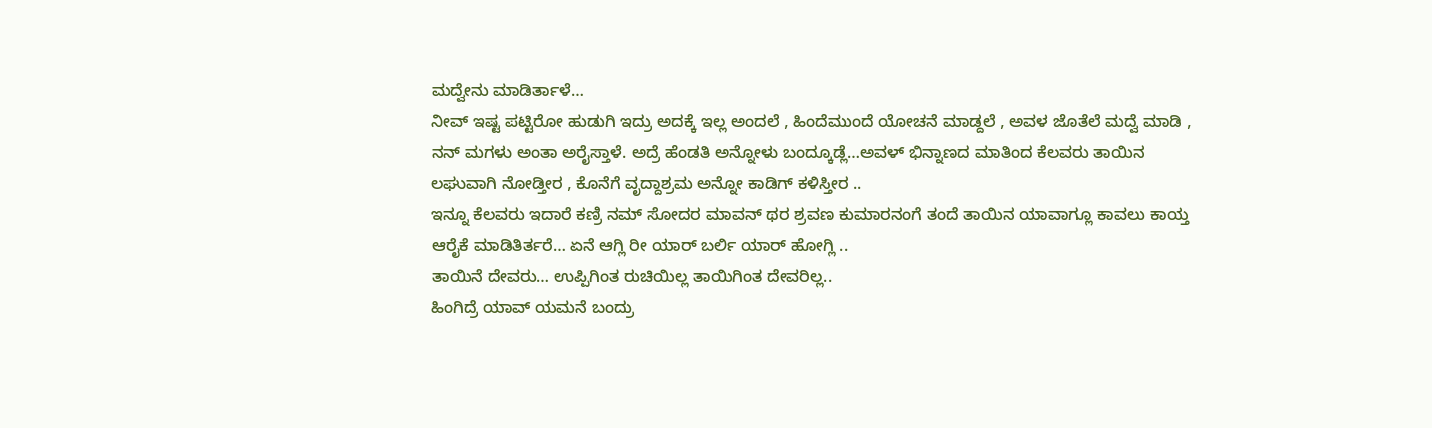ಮದ್ವೇನು ಮಾಡಿರ್ತಾಳೆ…
ನೀವ್ ಇಷ್ಟ ಪಟ್ಟಿರೋ ಹುಡುಗಿ ಇದ್ರು ಅದಕ್ಕೆ ಇಲ್ಲ ಅಂದಲೆ , ಹಿಂದೆಮುಂದೆ ಯೋಚನೆ ಮಾಡ್ದಲೆ , ಅವಳ ಜೊತೆಲೆ ಮದ್ವೆ ಮಾಡಿ , ನನ್ ಮಗಳು ಅಂತಾ ಅರೈಸ್ತಾಳೆ. ಅದ್ರೆ ಹೆಂಡತಿ ಅನ್ನೋಳು ಬಂದ್ಕೂಡ್ಲೆ…ಅವಳ್ ಭಿನ್ನಾಣದ ಮಾತಿಂದ ಕೆಲವರು ತಾಯಿನ ಲಘುವಾಗಿ ನೋಡ್ತೀರ , ಕೊನೆಗೆ ವೃದ್ದಾಶ್ರಮ ಅನ್ನೋ ಕಾಡಿಗ್ ಕಳಿಸ್ತೀರ ..
ಇನ್ನೂ ಕೆಲವರು ಇದಾರೆ ಕಣ್ರಿ ನಮ್ ಸೋದರ ಮಾವನ್ ಥರ ಶ್ರವಣ ಕುಮಾರನಂಗೆ ತಂದೆ ತಾಯಿನ ಯಾವಾಗ್ಲೂ ಕಾವಲು ಕಾಯ್ತ ಆರೈಕೆ ಮಾಡಿತಿರ್ತರೆ… ಏನೆ ಆಗ್ಲಿ ರೀ ಯಾರ್ ಬರ್ಲಿ ಯಾರ್ ಹೋಗ್ಲಿ ..
ತಾಯಿನೆ ದೇವರು… ಉಪ್ಪಿಗಿಂತ ರುಚಿಯಿಲ್ಲ ತಾಯಿಗಿಂತ ದೇವರಿಲ್ಲ..
ಹಿಂಗಿದ್ರೆ ಯಾವ್ ಯಮನೆ ಬಂದ್ರು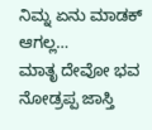ನಿಮ್ನ ಏನು ಮಾಡಕ್ ಆಗಲ್ಲ…
ಮಾತೃ ದೇವೋ ಭವ
ನೋಡ್ರಪ್ಪ ಜಾಸ್ತಿ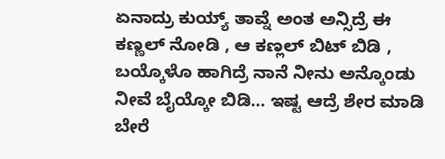ಏನಾದ್ರು ಕುಯ್ಯ್ ತಾವ್ನೆ ಅಂತ ಅನ್ಸಿದ್ರೆ ಈ ಕಣ್ಣಲ್ ನೋಡಿ , ಆ ಕಣ್ಲಲ್ ಬಿಟ್ ಬಿಡಿ , ಬಯ್ಕೊಳೊ ಹಾಗಿದ್ರೆ ನಾನೆ ನೀನು ಅನ್ಕೊಂಡು ನೀವೆ ಬೈಯ್ಕೋ ಬಿಡಿ… ಇಷ್ಟ ಆದ್ರೆ ಶೇರ ಮಾಡಿ ಬೇರೆ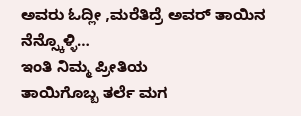ಅವರು ಓದ್ಲೀ ,ಮರೆತಿದ್ರೆ ಅವರ್ ತಾಯಿನ ನೆನ್ಸ್ಕೊಳ್ಳಿ…
ಇಂತಿ ನಿಮ್ಮ ಪ್ರೀತಿಯ
ತಾಯಿಗೊಬ್ಬ ತರ್ಲೆ ಮಗ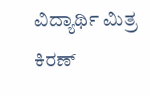ವಿದ್ಯಾರ್ಥಿ ಮಿತ್ರ ಕಿರಣ್